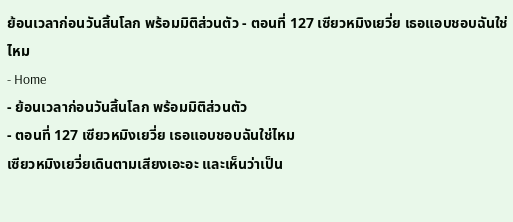ย้อนเวลาก่อนวันสิ้นโลก พร้อมมิติส่วนตัว - ตอนที่ 127 เซียวหมิงเยวี่ย เธอแอบชอบฉันใช่ไหม
- Home
- ย้อนเวลาก่อนวันสิ้นโลก พร้อมมิติส่วนตัว
- ตอนที่ 127 เซียวหมิงเยวี่ย เธอแอบชอบฉันใช่ไหม
เซียวหมิงเยวี่ยเดินตามเสียงเอะอะ และเห็นว่าเป็น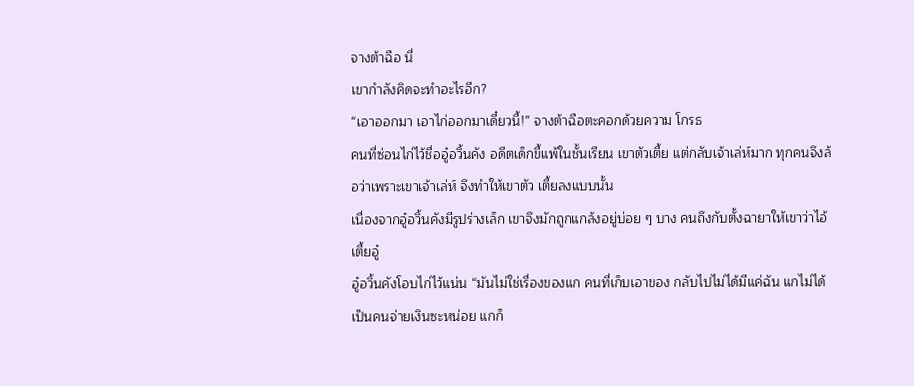จางต้าฉือ นี่
เขากำลังคิดจะทำอะไรอีก?
“เอาออกมา เอาไก่ออกมาเดี๋ยวนี้!” จางต้าฉือตะคอกด้วยความ โกรธ
คนที่ซ่อนไก่ไว้ชื่ออู๋อวิ้นคัง อดีตเด็กขี้แพ้ในชั้นเรียน เขาตัวเตี้ย แต่กลับเจ้าเล่ห์มาก ทุกคนจึงล้อว่าเพราะเขาเจ้าเล่ห์ จึงทำให้เขาตัว เตี้ยลงแบบนั้น
เนื่องจากอู๋อวิ้นคังมีรูปร่างเล็ก เขาจึงมักถูกแกล้งอยู่บ่อย ๆ บาง คนถึงกับตั้งฉายาให้เขาว่าไอ้เตี้ยอู๋
อู๋อวิ้นคังโอบไก่ไว้แน่น “มันไม่ใช่เรื่องของแก คนที่เก็บเอาของ กลับไปไม่ได้มีแค่ฉัน แกไม่ได้เป็นคนจ่ายเงินซะหน่อย แกก็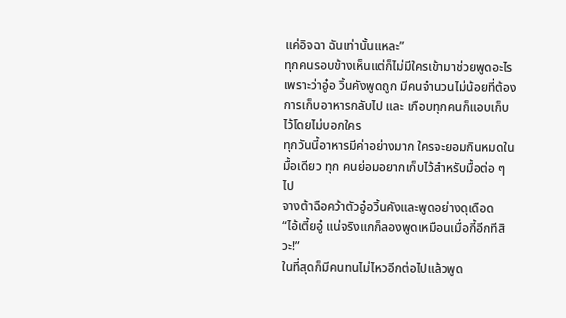แค่อิจฉา ฉันเท่านั้นแหละ”
ทุกคนรอบข้างเห็นแต่ก็ไม่มีใครเข้ามาช่วยพูดอะไร เพราะว่าอู๋อ วิ้นคังพูดถูก มีคนจำนวนไม่น้อยที่ต้องการเก็บอาหารกลับไป และ เกือบทุกคนก็แอบเก็บไว้โดยไม่บอกใคร
ทุกวันนี้อาหารมีค่าอย่างมาก ใครจะยอมกินหมดในมื้อเดียว ทุก คนย่อมอยากเก็บไว้สำหรับมื้อต่อ ๆ ไป
จางต้าฉือคว้าตัวอู๋อวิ้นคังและพูดอย่างดุเดือด
“ไอ้เตี้ยอู๋ แน่จริงแกก็ลองพูดเหมือนเมื่อกี้อีกทีสิวะ!”
ในที่สุดก็มีคนทนไม่ไหวอีกต่อไปแล้วพูด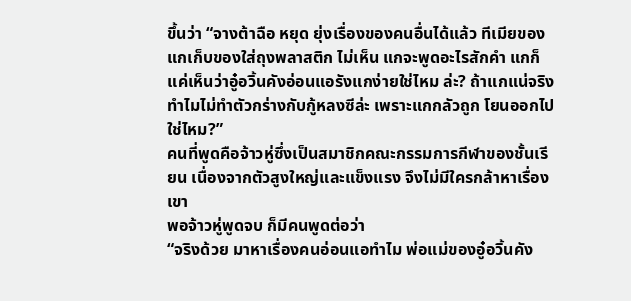ขึ้นว่า “จางต้าฉือ หยุด ยุ่งเรื่องของคนอื่นได้แล้ว ทีเมียของแกเก็บของใส่ถุงพลาสติก ไม่เห็น แกจะพูดอะไรสักคำ แกก็แค่เห็นว่าอู๋อวิ้นคังอ่อนแอรังแกง่ายใช่ไหม ล่ะ? ถ้าแกแน่จริง ทำไมไม่ทำตัวกร่างกับกู้หลงซีล่ะ เพราะแกกลัวถูก โยนออกไปใช่ไหม?”
คนที่พูดคือจ้าวหู่ซึ่งเป็นสมาชิกคณะกรรมการกีฬาของชั้นเรียน เนื่องจากตัวสูงใหญ่และแข็งแรง จึงไม่มีใครกล้าหาเรื่องเขา
พอจ้าวหู่พูดจบ ก็มีคนพูดต่อว่า
“จริงด้วย มาหาเรื่องคนอ่อนแอทำไม พ่อแม่ของอู๋อวิ้นคัง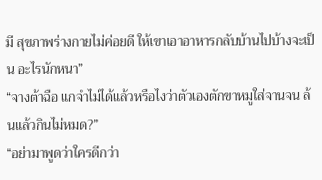มี สุขภาพร่างกายไม่ค่อยดี ให้เขาเอาอาหารกลับบ้านไปบ้างจะเป็น อะไรนักหนา”
“จางต้าฉือ แกจำไม่ได้แล้วหรือไงว่าตัวเองตักขาหมูใส่จานจน ล้นแล้วกินไม่หมด?”
“อย่ามาพูดว่าใครดีกว่า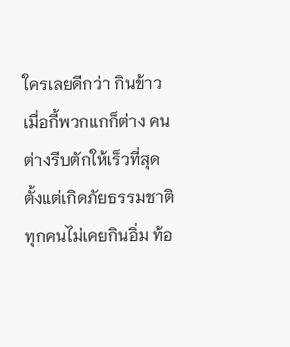ใครเลยดีกว่า กินข้าวเมื่อกี้พวกแกก็ต่าง คนต่างรีบตักให้เร็วที่สุด ตั้งแต่เกิดภัยธรรมชาติ ทุกคนไม่เคยกินอิ่ม ท้อ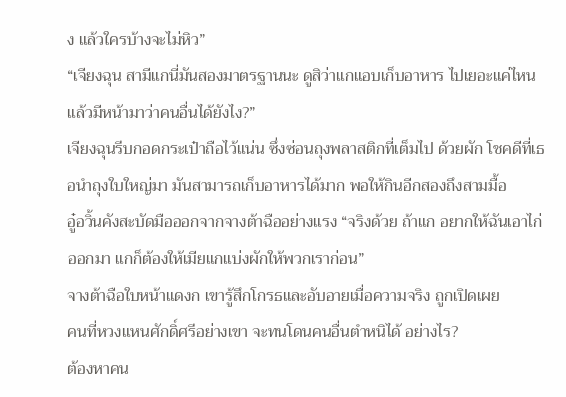ง แล้วใครบ้างจะไม่หิว”
“เจียงฉุน สามีแกนี่มันสองมาตรฐานนะ ดูสิว่าแกแอบเก็บอาหาร ไปเยอะแค่ไหน แล้วมีหน้ามาว่าคนอื่นได้ยังไง?”
เจียงฉุนรีบกอดกระเป๋าถือไว้แน่น ซึ่งซ่อนถุงพลาสติกที่เต็มไป ด้วยผัก โชคดีที่เธอนำถุงใบใหญ่มา มันสามารถเก็บอาหารได้มาก พอให้กินอีกสองถึงสามมื้อ
อู๋อวิ้นคังสะบัดมือออกจากจางต้าฉืออย่างแรง “จริงด้วย ถ้าแก อยากให้ฉันเอาไก่ออกมา แกก็ต้องให้เมียแกแบ่งผักให้พวกเราก่อน”
จางต้าฉือใบหน้าแดงก เขารู้สึกโกรธและอับอายเมื่อความจริง ถูกเปิดเผย
คนที่หวงแหนศักดิ์ศรีอย่างเขา จะทนโดนคนอื่นตำหนิได้ อย่างไร?
ต้องหาคน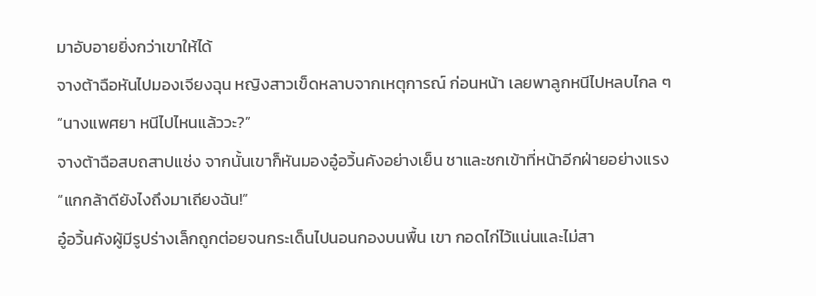มาอับอายยิ่งกว่าเขาให้ได้
จางต้าฉือหันไปมองเจียงฉุน หญิงสาวเข็ดหลาบจากเหตุการณ์ ก่อนหน้า เลยพาลูกหนีไปหลบไกล ๆ
“นางแพศยา หนีไปไหนแล้ววะ?”
จางต้าฉือสบถสาปแช่ง จากนั้นเขาก็หันมองอู๋อวิ้นคังอย่างเย็น ชาและชกเข้าที่หน้าอีกฝ่ายอย่างแรง
“แกกล้าดียังไงถึงมาเถียงฉัน!”
อู๋อวิ้นคังผู้มีรูปร่างเล็กถูกต่อยจนกระเด็นไปนอนกองบนพื้น เขา กอดไก่ไว้แน่นและไม่สา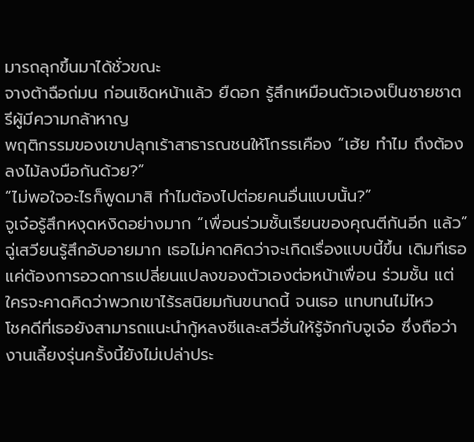มารถลุกขึ้นมาได้ชั่วขณะ
จางต้าฉือถ่มน ก่อนเชิดหน้าแล้ว ยืดอก รู้สึกเหมือนตัวเองเป็นชายชาตรีผู้มีความกล้าหาญ
พฤติกรรมของเขาปลุกเร้าสาธารณชนให้โกรธเคือง “เฮ้ย ทำไม ถึงต้องลงไม้ลงมือกันด้วย?”
“ไม่พอใจอะไรก็พูดมาสิ ทำไมต้องไปต่อยคนอื่นแบบนั้น?”
จูเจ๋อรู้สึกหงุดหงิดอย่างมาก “เพื่อนร่วมชั้นเรียนของคุณตีกันอีก แล้ว”
ฉู่เสวียนรู้สึกอับอายมาก เธอไม่คาดคิดว่าจะเกิดเรื่องแบบนี้ขึ้น เดิมทีเธอแค่ต้องการอวดการเปลี่ยนแปลงของตัวเองต่อหน้าเพื่อน ร่วมชั้น แต่ใครจะคาดคิดว่าพวกเขาไร้รสนิยมกันขนาดนี้ จนเธอ แทบทนไม่ไหว
โชคดีที่เธอยังสามารถแนะนำกู้หลงซีและสวี่ฮั่นให้รู้จักกับจูเจ๋อ ซึ่งถือว่างานเลี้ยงรุ่นครั้งนี้ยังไม่เปล่าประ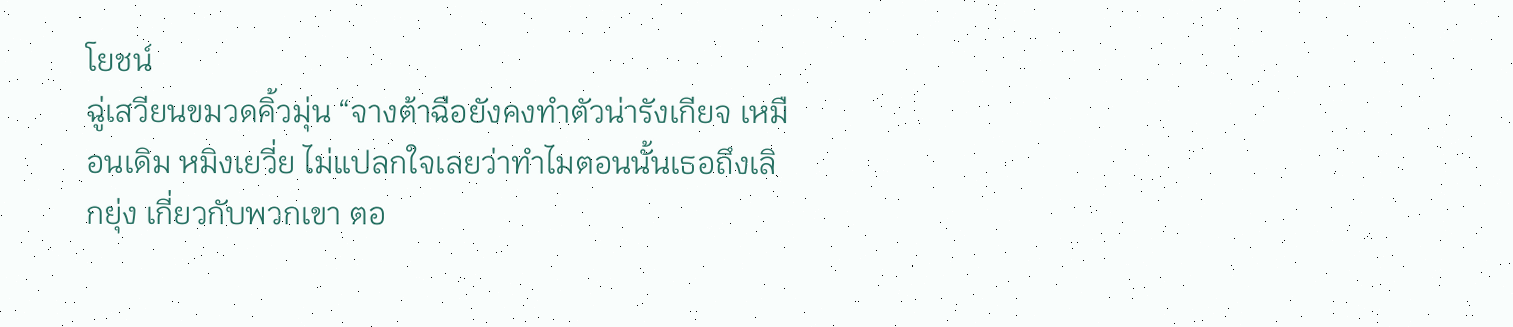โยชน์
ฉู่เสวียนขมวดคิ้วมุ่น “จางต้าฉือยังคงทำตัวน่ารังเกียจ เหมือนเดิม หมิงเยวี่ย ไม่แปลกใจเลยว่าทำไมตอนนั้นเธอถึงเลิกยุ่ง เกี่ยวกับพวกเขา ตอ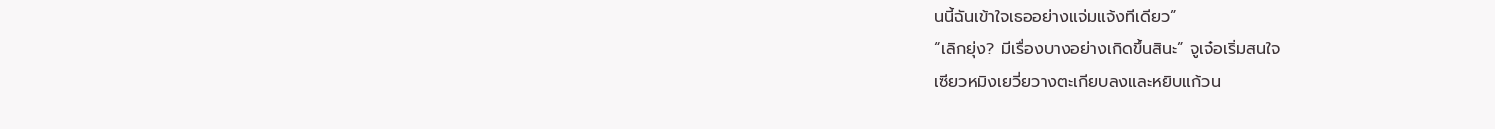นนี้ฉันเข้าใจเธออย่างแจ่มแจ้งทีเดียว”
“เลิกยุ่ง? มีเรื่องบางอย่างเกิดขึ้นสินะ” จูเจ๋อเริ่มสนใจ
เซียวหมิงเยวี่ยวางตะเกียบลงและหยิบแก้วน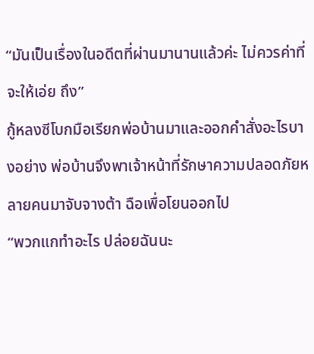“มันเป็นเรื่องในอดีตที่ผ่านมานานแล้วค่ะ ไม่ควรค่าที่จะให้เอ่ย ถึง”
กู้หลงซีโบกมือเรียกพ่อบ้านมาและออกคำสั่งอะไรบางอย่าง พ่อบ้านจึงพาเจ้าหน้าที่รักษาความปลอดภัยหลายคนมาจับจางต้า ฉือเพื่อโยนออกไป
“พวกแกทำอะไร ปล่อยฉันนะ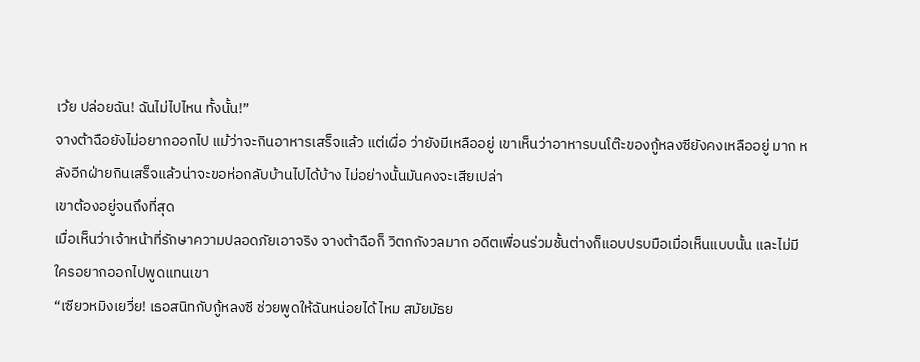เว้ย ปล่อยฉัน! ฉันไม่ไปไหน ทั้งนั้น!”
จางต้าฉือยังไม่อยากออกไป แม้ว่าจะกินอาหารเสร็จแล้ว แต่เผื่อ ว่ายังมีเหลืออยู่ เขาเห็นว่าอาหารบนโต๊ะของกู้หลงซียังคงเหลืออยู่ มาก หลังอีกฝ่ายกินเสร็จแล้วน่าจะขอห่อกลับบ้านไปได้บ้าง ไม่อย่างนั้นมันคงจะเสียเปล่า
เขาต้องอยู่จนถึงที่สุด
เมื่อเห็นว่าเจ้าหน้าที่รักษาความปลอดภัยเอาจริง จางต้าฉือก็ วิตกกังวลมาก อดีตเพื่อนร่วมชั้นต่างก็แอบปรบมือเมื่อเห็นแบบนั้น และไม่มีใครอยากออกไปพูดแทนเขา
“เซียวหมิงเยวี่ย! เธอสนิทกับกู้หลงซี ช่วยพูดให้ฉันหน่อยได้ ไหม สมัยมัธย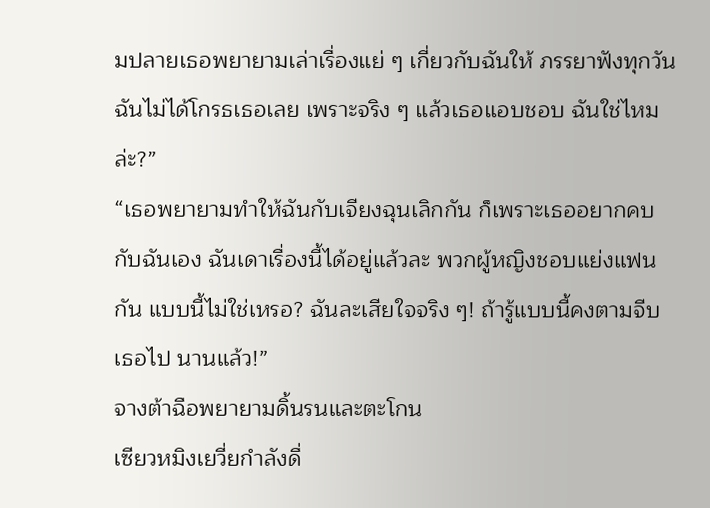มปลายเธอพยายามเล่าเรื่องแย่ ๆ เกี่ยวกับฉันให้ ภรรยาฟังทุกวัน ฉันไม่ได้โกรธเธอเลย เพราะจริง ๆ แล้วเธอแอบชอบ ฉันใช่ไหมล่ะ?”
“เธอพยายามทำให้ฉันกับเจียงฉุนเลิกกัน ก็เพราะเธออยากคบ กับฉันเอง ฉันเดาเรื่องนี้ได้อยู่แล้วละ พวกผู้หญิงชอบแย่งแฟนกัน แบบนี้ไม่ใช่เหรอ? ฉันละเสียใจจริง ๆ! ถ้ารู้แบบนี้คงตามจีบเธอไป นานแล้ว!”
จางต้าฉือพยายามดิ้นรนและตะโกน
เซียวหมิงเยวี่ยกำลังดื่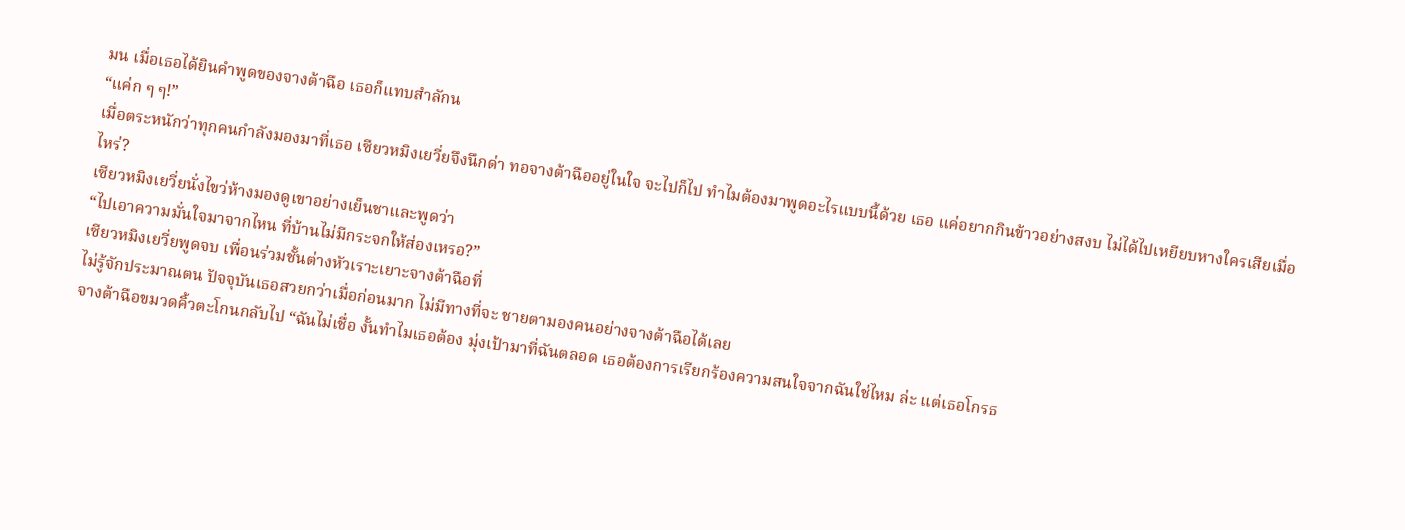มน เมื่อเธอได้ยินคำพูดของจางต้าฉือ เธอก็แทบสำลักน
“แค่ก ๆ ๆ!”
เมื่อตระหนักว่าทุกคนกำลังมองมาที่เธอ เซียวหมิงเยวี่ยจึงนึกด่า ทอจางต้าฉืออยู่ในใจ จะไปก็ไป ทำไมต้องมาพูดอะไรแบบนี้ด้วย เธอ แค่อยากกินข้าวอย่างสงบ ไม่ได้ไปเหยียบหางใครเสียเมื่อไหร่?
เซียวหมิงเยวี่ยนั่งไขว่ห้างมองดูเขาอย่างเย็นชาและพูดว่า
“ไปเอาความมั่นใจมาจากไหน ที่บ้านไม่มีกระจกให้ส่องเหรอ?”
เซียวหมิงเยวี่ยพูดจบ เพื่อนร่วมชั้นต่างหัวเราะเยาะจางต้าฉือที่
ไม่รู้จักประมาณตน ปัจจุบันเธอสวยกว่าเมื่อก่อนมาก ไม่มีทางที่จะ ชายตามองคนอย่างจางต้าฉือได้เลย
จางต้าฉือขมวดคิ้วตะโกนกลับไป “ฉันไม่เชื่อ งั้นทำไมเธอต้อง มุ่งเป้ามาที่ฉันตลอด เธอต้องการเรียกร้องความสนใจจากฉันใช่ไหม ล่ะ แต่เธอโกรธ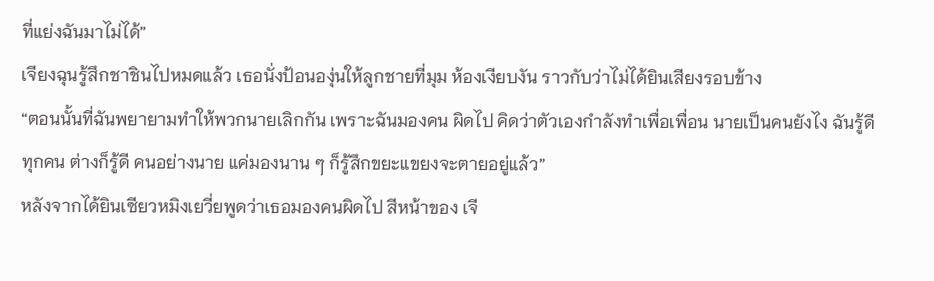ที่แย่งฉันมาไม่ได้”
เจียงฉุนรู้สึกชาชินไปหมดแล้ว เธอนั่งป้อนองุ่นให้ลูกชายที่มุม ห้องเงียบงัน ราวกับว่าไม่ได้ยินเสียงรอบข้าง
“ตอนนั้นที่ฉันพยายามทำให้พวกนายเลิกกัน เพราะฉันมองคน ผิดไป คิดว่าตัวเองกำลังทำเพื่อเพื่อน นายเป็นคนยังไง ฉันรู้ดี ทุกคน ต่างก็รู้ดี คนอย่างนาย แค่มองนาน ๆ ก็รู้สึกขยะแขยงจะตายอยู่แล้ว”
หลังจากได้ยินเซียวหมิงเยวี่ยพูดว่าเธอมองคนผิดไป สีหน้าของ เจี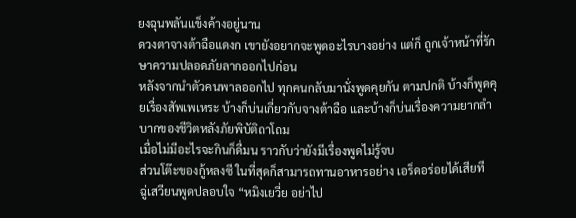ยงฉุนพลันแข็งค้างอยู่นาน
ดวงตาจางต้าฉือแดงก เขายังอยากจะพูดอะไรบางอย่าง แต่ก็ ถูกเจ้าหน้าที่รักษาความปลอดภัยลากออกไปก่อน
หลังจากนำตัวคนพาลออกไป ทุกคนกลับมานั่งพูดคุยกัน ตามปกติ บ้างก็พูดคุยเรื่องสัพเพเหระ บ้างก็บ่นเกี่ยวกับจางต้าฉือ และบ้างก็บ่นเรื่องความยากลำบากของชีวิตหลังภัยพิบัติถาโถม
เมื่อไม่มีอะไรจะกินก็ดื่มน ราวกับว่ายังมีเรื่องพูดไม่รู้จบ
ส่วนโต๊ะของกู้หลงซี ในที่สุดก็สามารถทานอาหารอย่าง เอร็ดอร่อยได้เสียที
ฉู่เสวียนพูดปลอบใจ “หมิงเยวี่ย อย่าไป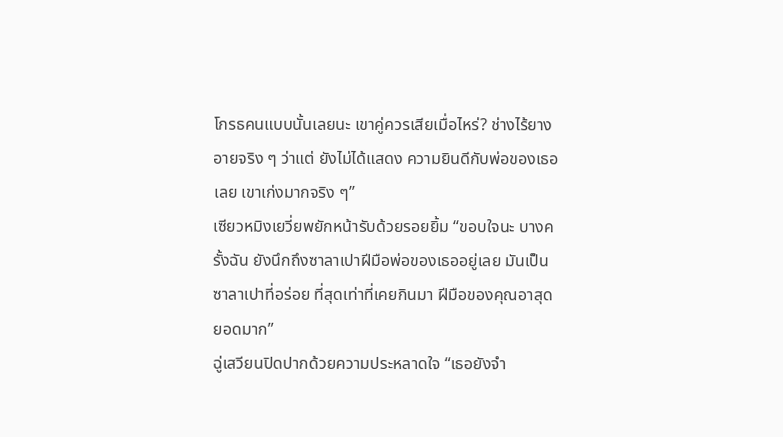โกรธคนแบบนั้นเลยนะ เขาคู่ควรเสียเมื่อไหร่? ช่างไร้ยางอายจริง ๆ ว่าแต่ ยังไม่ได้แสดง ความยินดีกับพ่อของเธอเลย เขาเก่งมากจริง ๆ”
เซียวหมิงเยวี่ยพยักหน้ารับด้วยรอยยิ้ม “ขอบใจนะ บางครั้งฉัน ยังนึกถึงซาลาเปาฝีมือพ่อของเธออยู่เลย มันเป็นซาลาเปาที่อร่อย ที่สุดเท่าที่เคยกินมา ฝีมือของคุณอาสุดยอดมาก”
ฉู่เสวียนปิดปากด้วยความประหลาดใจ “เธอยังจำ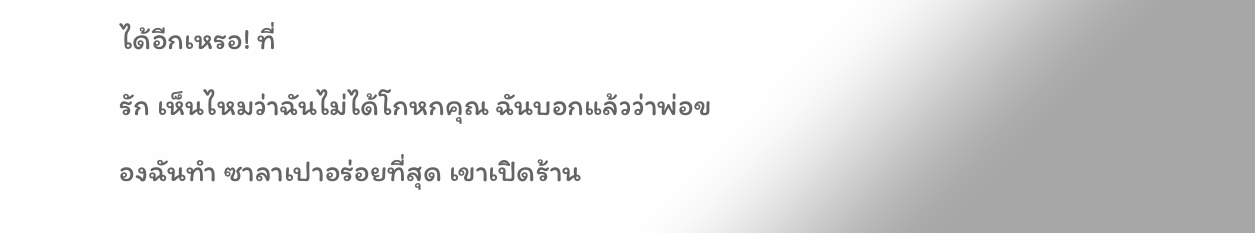ได้อีกเหรอ! ที่
รัก เห็นไหมว่าฉันไม่ได้โกหกคุณ ฉันบอกแล้วว่าพ่อของฉันทำ ซาลาเปาอร่อยที่สุด เขาเปิดร้าน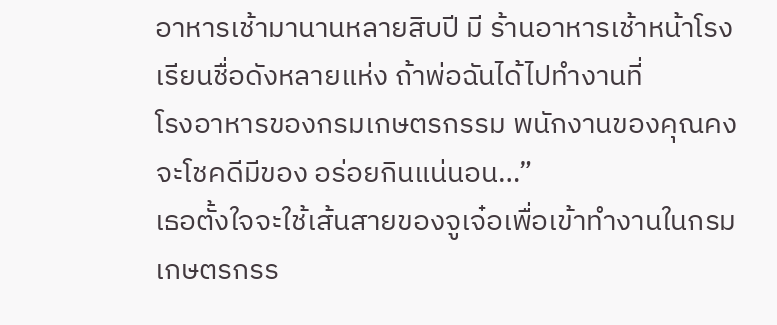อาหารเช้ามานานหลายสิบปี มี ร้านอาหารเช้าหน้าโรงเรียนชื่อดังหลายแห่ง ถ้าพ่อฉันได้ไปทำงานที่
โรงอาหารของกรมเกษตรกรรม พนักงานของคุณคงจะโชคดีมีของ อร่อยกินแน่นอน…”
เธอตั้งใจจะใช้เส้นสายของจูเจ๋อเพื่อเข้าทำงานในกรม เกษตรกรร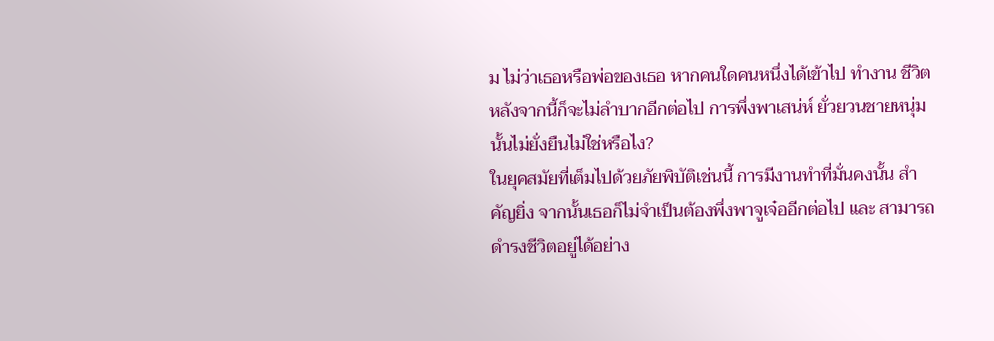ม ไม่ว่าเธอหรือพ่อของเธอ หากคนใดคนหนึ่งได้เข้าไป ทำงาน ชีวิตหลังจากนี้ก็จะไม่ลำบากอีกต่อไป การพึ่งพาเสน่ห์ ยั่วยวนชายหนุ่มนั้นไม่ยั่งยืนไม่ใช่หรือไง?
ในยุคสมัยที่เต็มไปด้วยภัยพิบัติเช่นนี้ การมีงานทำที่มั่นคงนั้น สำคัญยิ่ง จากนั้นเธอก็ไม่จำเป็นต้องพึ่งพาจูเจ๋ออีกต่อไป และ สามารถดำรงชีวิตอยู่ได้อย่าง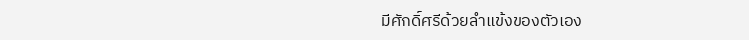มีศักดิ์ศรีด้วยลำแข้งของตัวเอง